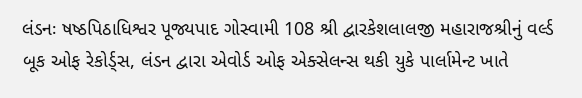લંડનઃ ષષ્ઠપિઠાધિશ્વર પૂજ્યપાદ ગોસ્વામી 108 શ્રી દ્વારકેશલાલજી મહારાજશ્રીનું વર્લ્ડ બૂક ઓફ રેકોર્ડ્સ, લંડન દ્વારા એવોર્ડ ઓફ એક્સેલન્સ થકી યુકે પાર્લામેન્ટ ખાતે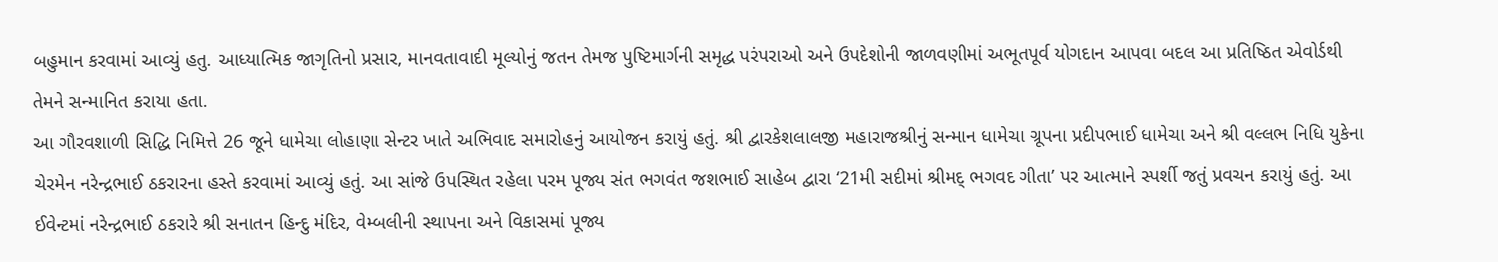બહુમાન કરવામાં આવ્યું હતુ. આધ્યાત્મિક જાગૃતિનો પ્રસાર, માનવતાવાદી મૂલ્યોનું જતન તેમજ પુષ્ટિમાર્ગની સમૃદ્ધ પરંપરાઓ અને ઉપદેશોની જાળવણીમાં અભૂતપૂર્વ યોગદાન આપવા બદલ આ પ્રતિષ્ઠિત એવોર્ડથી તેમને સન્માનિત કરાયા હતા.
આ ગૌરવશાળી સિદ્ધિ નિમિત્તે 26 જૂને ધામેચા લોહાણા સેન્ટર ખાતે અભિવાદ સમારોહનું આયોજન કરાયું હતું. શ્રી દ્વારકેશલાલજી મહારાજશ્રીનું સન્માન ધામેચા ગ્રૂપના પ્રદીપભાઈ ધામેચા અને શ્રી વલ્લભ નિધિ યુકેના ચેરમેન નરેન્દ્રભાઈ ઠકરારના હસ્તે કરવામાં આવ્યું હતું. આ સાંજે ઉપસ્થિત રહેલા પરમ પૂજ્ય સંત ભગવંત જશભાઈ સાહેબ દ્વારા ‘21મી સદીમાં શ્રીમદ્ ભગવદ ગીતા’ પર આત્માને સ્પર્શી જતું પ્રવચન કરાયું હતું. આ ઈવેન્ટમાં નરેન્દ્રભાઈ ઠકરારે શ્રી સનાતન હિન્દુ મંદિર, વેમ્બલીની સ્થાપના અને વિકાસમાં પૂજ્ય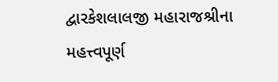દ્વારકેશલાલજી મહારાજશ્રીના મહત્ત્વપૂર્ણ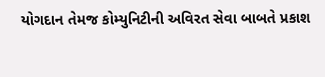યોગદાન તેમજ કોમ્યુનિટીની અવિરત સેવા બાબતે પ્રકાશ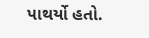પાથર્યો હતો.